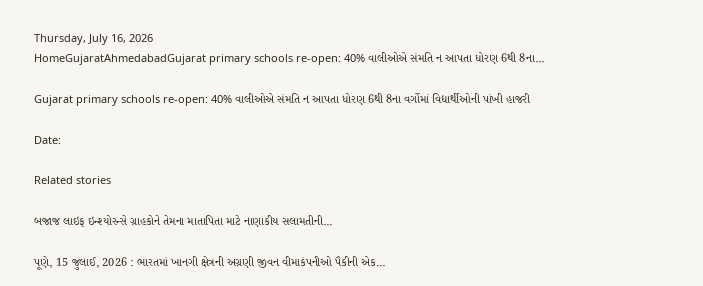Thursday, July 16, 2026
HomeGujaratAhmedabadGujarat primary schools re-open: 40% વાલીઓએ સંમતિ ન આપતા ધોરણ 6થી 8ના...

Gujarat primary schools re-open: 40% વાલીઓએ સંમતિ ન આપતા ધોરણ 6થી 8ના વર્ગોમાં વિદ્યાર્થીઓની પાંખી હાજરી

Date:

Related stories

બજાજ લાઇફ ઇન્શ્યોરન્સે ગ્રાહકોને તેમના માતાપિતા માટે નાણાકીય સલામતીની...

પૂણે, 15 જુલાઈ, 2026 : ભારતમાં ખાનગી ક્ષેત્રની અગ્રણી જીવન વીમાકંપનીઓ પૈકીની એક...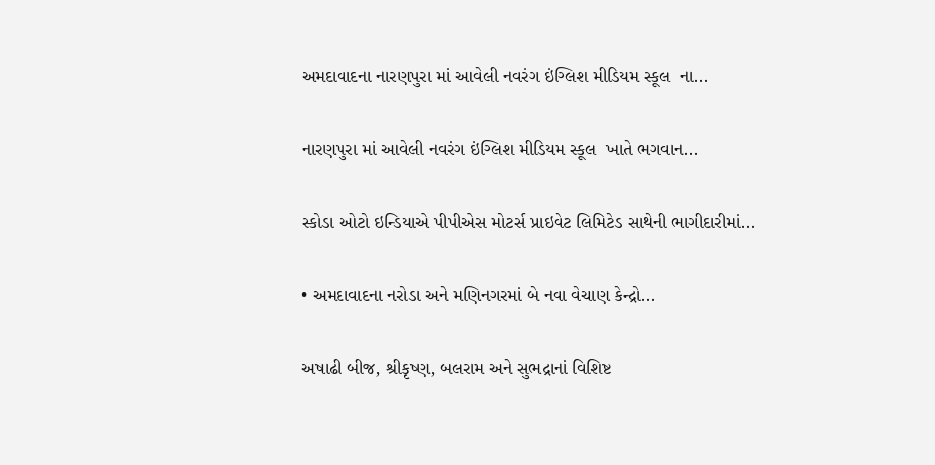અમદાવાદના નારણપુરા માં આવેલી નવરંગ ઇંગ્લિશ મીડિયમ સ્કૂલ  ના...

નારણપુરા માં આવેલી નવરંગ ઇંગ્લિશ મીડિયમ સ્કૂલ  ખાતે ભગવાન...

સ્કોડા ઓટો ઇન્ડિયાએ પીપીએસ મોટર્સ પ્રાઇવેટ લિમિટેડ સાથેની ભાગીદારીમાં...

• અમદાવાદના નરોડા અને મણિનગરમાં બે નવા વેચાણ કેન્દ્રો...

અષાઢી બીજ, શ્રીકૃષ્ણ, બલરામ અને સુભદ્રાનાં વિશિષ્ટ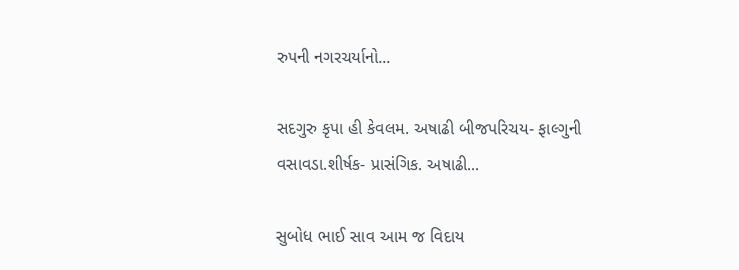રુપની નગરચર્યાનો...

સદગુરુ કૃપા હી કેવલમ. અષાઢી બીજપરિચય- ફાલ્ગુની વસાવડા.શીર્ષક- પ્રાસંગિક. અષાઢી...

સુબોધ ભાઈ સાવ આમ જ વિદાય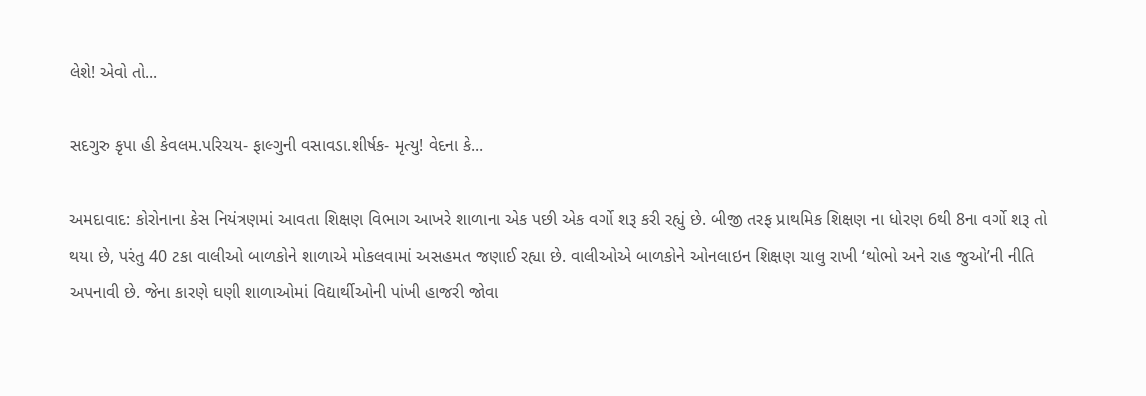લેશે! એવો તો...

સદગુરુ કૃપા હી કેવલમ.પરિચય- ફાલ્ગુની વસાવડા.શીર્ષક- મૃત્યુ! વેદના કે...

અમદાવાદ: કોરોનાના કેસ નિયંત્રણમાં આવતા શિક્ષણ વિભાગ આખરે શાળાના એક પછી એક વર્ગો શરૂ કરી રહ્યું છે. બીજી તરફ પ્રાથમિક શિક્ષણ ના ધોરણ 6થી 8ના વર્ગો શરૂ તો થયા છે, પરંતુ 40 ટકા વાલીઓ બાળકોને શાળાએ મોકલવામાં અસહમત જણાઈ રહ્યા છે. વાલીઓએ બાળકોને ઓનલાઇન શિક્ષણ ચાલુ રાખી ‘થોભો અને રાહ જુઓ’ની નીતિ અપનાવી છે. જેના કારણે ઘણી શાળાઓમાં વિદ્યાર્થીઓની પાંખી હાજરી જોવા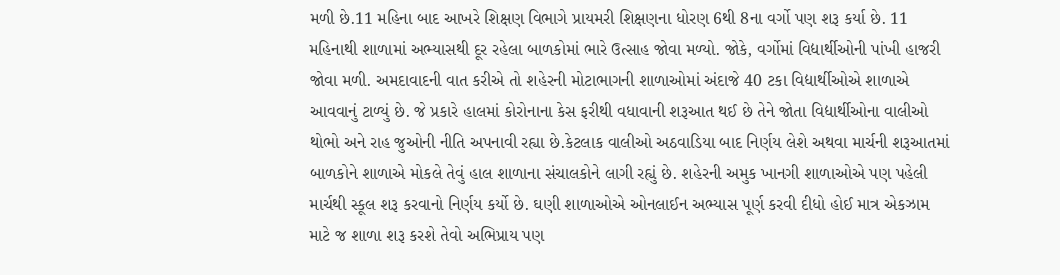મળી છે.11 મહિના બાદ આખરે શિક્ષણ વિભાગે પ્રાયમરી શિક્ષણના ધોરણ 6થી 8ના વર્ગો પણ શરૂ કર્યા છે. 11 મહિનાથી શાળામાં અભ્યાસથી દૂર રહેલા બાળકોમાં ભારે ઉત્સાહ જોવા મળ્યો. જોકે, વર્ગોમાં વિદ્યાર્થીઓની પાંખી હાજરી જોવા મળી. અમદાવાદની વાત કરીએ તો શહેરની મોટાભાગની શાળાઓમાં અંદાજે 40 ટકા વિદ્યાર્થીઓએ શાળાએ આવવાનું ટાળ્યું છે. જે પ્રકારે હાલમાં કોરોનાના કેસ ફરીથી વધાવાની શરૂઆત થઈ છે તેને જોતા વિદ્યાર્થીઓના વાલીઓ થોભો અને રાહ જુઓની નીતિ અપનાવી રહ્યા છે.કેટલાક વાલીઓ અઠવાડિયા બાદ નિર્ણય લેશે અથવા માર્ચની શરૂઆતમાં બાળકોને શાળાએ મોકલે તેવું હાલ શાળાના સંચાલકોને લાગી રહ્યું છે. શહેરની અમુક ખાનગી શાળાઓએ પણ પહેલી માર્ચથી સ્કૂલ શરૂ કરવાનો નિર્ણય કર્યો છે. ઘણી શાળાઓએ ઓનલાઈન અભ્યાસ પૂર્ણ કરવી દીધો હોઈ માત્ર એકઝામ માટે જ શાળા શરૂ કરશે તેવો અભિપ્રાય પણ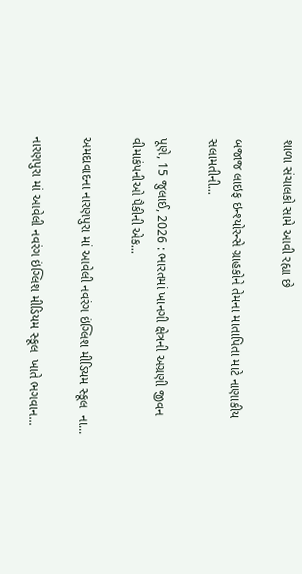શાળા સંચાલકો સામે આવી રહ્યા છે

બજાજ લાઇફ ઇન્શ્યોરન્સે ગ્રાહકોને તેમના માતાપિતા માટે નાણાકીય સલામતીની...

પૂણે, 15 જુલાઈ, 2026 : ભારતમાં ખાનગી ક્ષેત્રની અગ્રણી જીવન વીમાકંપનીઓ પૈકીની એક...

અમદાવાદના નારણપુરા માં આવેલી નવરંગ ઇંગ્લિશ મીડિયમ સ્કૂલ  ના...

નારણપુરા માં આવેલી નવરંગ ઇંગ્લિશ મીડિયમ સ્કૂલ  ખાતે ભગવાન...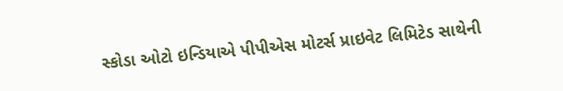સ્કોડા ઓટો ઇન્ડિયાએ પીપીએસ મોટર્સ પ્રાઇવેટ લિમિટેડ સાથેની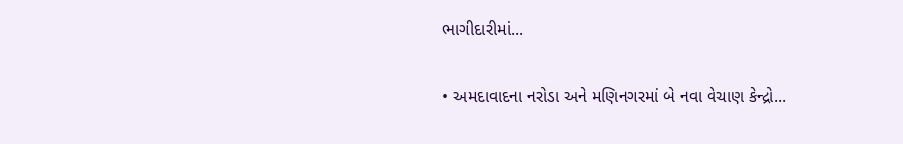ભાગીદારીમાં...

• અમદાવાદના નરોડા અને મણિનગરમાં બે નવા વેચાણ કેન્દ્રો...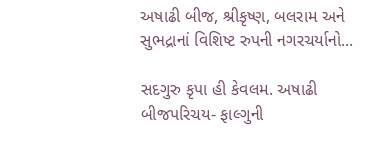અષાઢી બીજ, શ્રીકૃષ્ણ, બલરામ અને સુભદ્રાનાં વિશિષ્ટ રુપની નગરચર્યાનો...

સદગુરુ કૃપા હી કેવલમ. અષાઢી બીજપરિચય- ફાલ્ગુની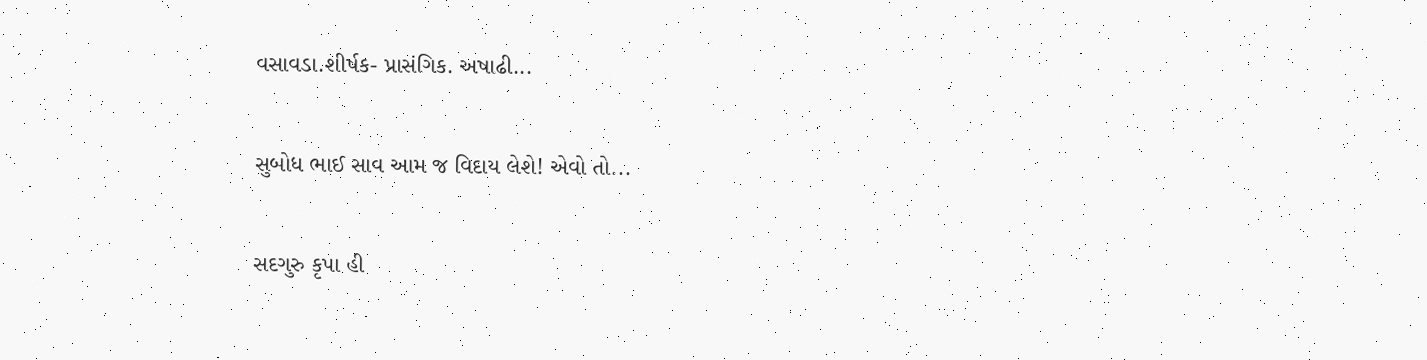વસાવડા.શીર્ષક- પ્રાસંગિક. અષાઢી...

સુબોધ ભાઈ સાવ આમ જ વિદાય લેશે! એવો તો...

સદગુરુ કૃપા હી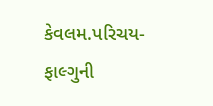કેવલમ.પરિચય- ફાલ્ગુની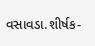વસાવડા.શીર્ષક-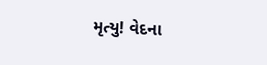મૃત્યુ! વેદના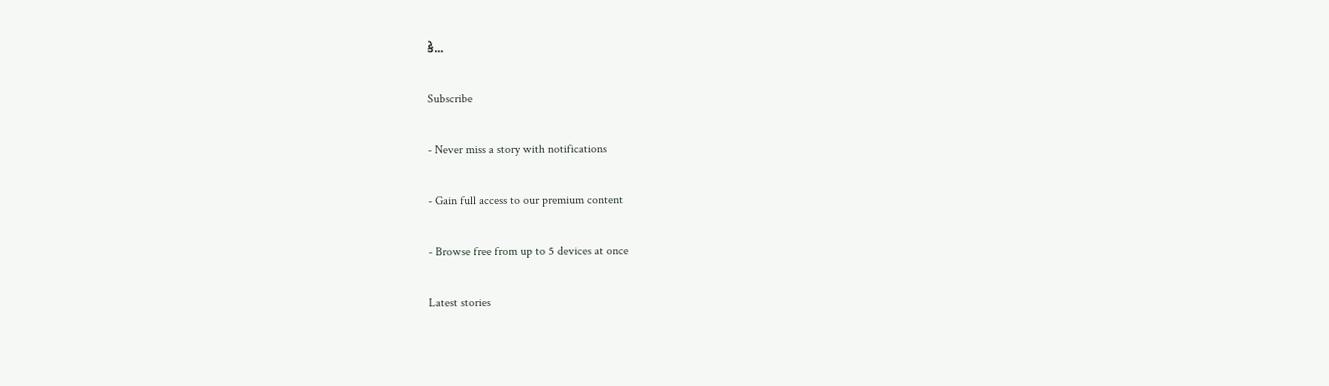કે...

Subscribe

- Never miss a story with notifications

- Gain full access to our premium content

- Browse free from up to 5 devices at once

Latest stories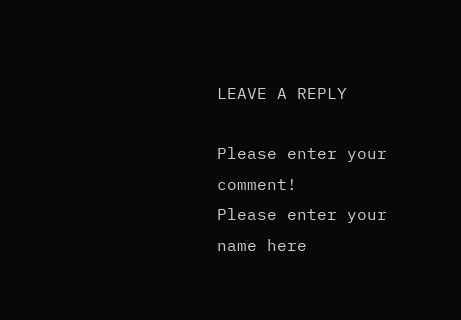LEAVE A REPLY

Please enter your comment!
Please enter your name here